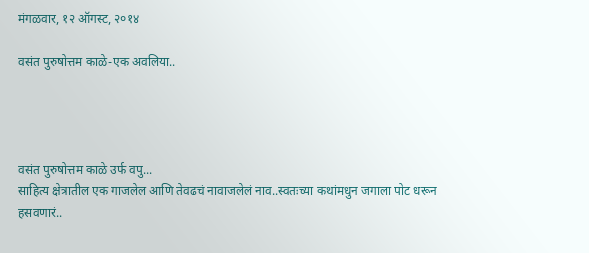मंगळवार, १२ ऑगस्ट, २०१४

वसंत पुरुषोत्तम काळे-एक अवलिया..




वसंत पुरुषोत्तम काळे उर्फ वपु...
साहित्य क्षेत्रातील एक गाजलेल आणि तेवढचं नावाजलेलं नाव..स्वतःच्या कथांमधुन जगाला पोट धरून हसवणारं..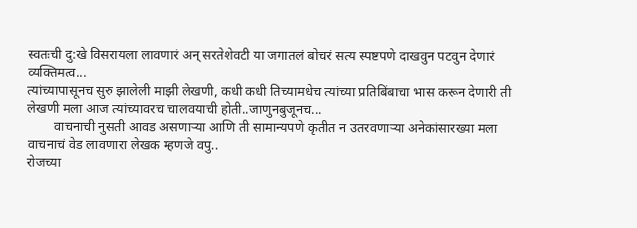स्वतःची दु:खे विसरायला लावणारं अन् सरतेशेवटी या जगातलं बोचरं सत्य स्पष्टपणे दाखवुन पटवुन देणारं व्यक्तिमत्व...
त्यांच्यापासूनच सुरु झालेली माझी लेखणी, कधी कधी तिच्यामधेच त्यांच्या प्रतिबिंबाचा भास करून देणारी ती
लेखणी मला आज त्यांच्यावरच चालवयाची होती..जाणुनबुजूनच...
        वाचनाची नुसती आवड असणाऱ्या आणि ती सामान्यपणे कृतीत न उतरवणाऱ्या अनेकांसारख्या मला
वाचनाचं वेड लावणारा लेखक म्हणजे वपु..
रोजच्या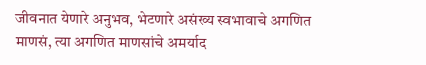जीवनात येणारे अनुभव, भेटणारे असंख्य स्वभावाचे अगणित माणसं, त्या अगणित माणसांचे अमर्याद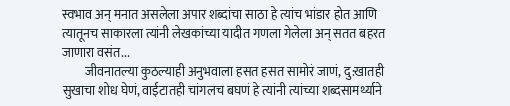स्वभाव अन् मनात असलेला अपार शब्दांचा साठा हे त्यांच भांडार होत आणि त्यातूनच साकारला त्यांनी लेखकांच्या यादीत गणला गेलेला अन् सतत बहरत जाणारा वसंत...
         जीवनातल्या कुठल्याही अनुभवाला हसत हसत सामोरं जाणं, दु:खातही सुखाचा शोध घेणं, वाईटातही चांगलच बघणं हे त्यांनी त्यांच्या शब्दसामर्थ्याने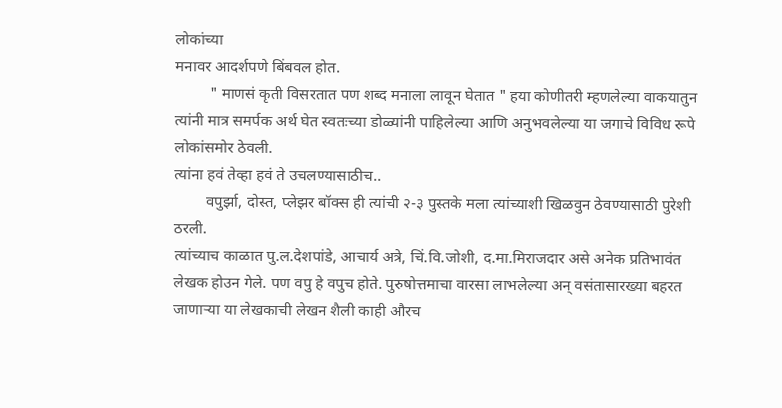लोकांच्या
मनावर आदर्शपणे बिंबवल होत.
         " माणसं कृती विसरतात पण शब्द मनाला लावून घेतात " हया कोणीतरी म्हणलेल्या वाकयातुन त्यांनी मात्र समर्पक अर्थ घेत स्वतःच्या डोळ्यांनी पाहिलेल्या आणि अनुभवलेल्या या जगाचे विविध रूपे लोकांसमोर ठेवली.
त्यांना हवं तेव्हा हवं ते उचलण्यासाठीच..
        वपुर्झा, दोस्त, प्लेझर बॉक्स ही त्यांची २-३ पुस्तके मला त्यांच्याशी खिळवुन ठेवण्यासाठी पुरेशी ठरली.
त्यांच्याच काळात पु.ल.देशपांडे, आचार्य अत्रे, चिं.वि.जोशी, द.मा.मिराजदार असे अनेक प्रतिभावंत लेखक होउन गेले. पण वपु हे वपुच होते. पुरुषोत्तमाचा वारसा लाभलेल्या अन् वसंतासारख्या बहरत जाणाऱ्या या लेखकाची लेखन शैली काही औरच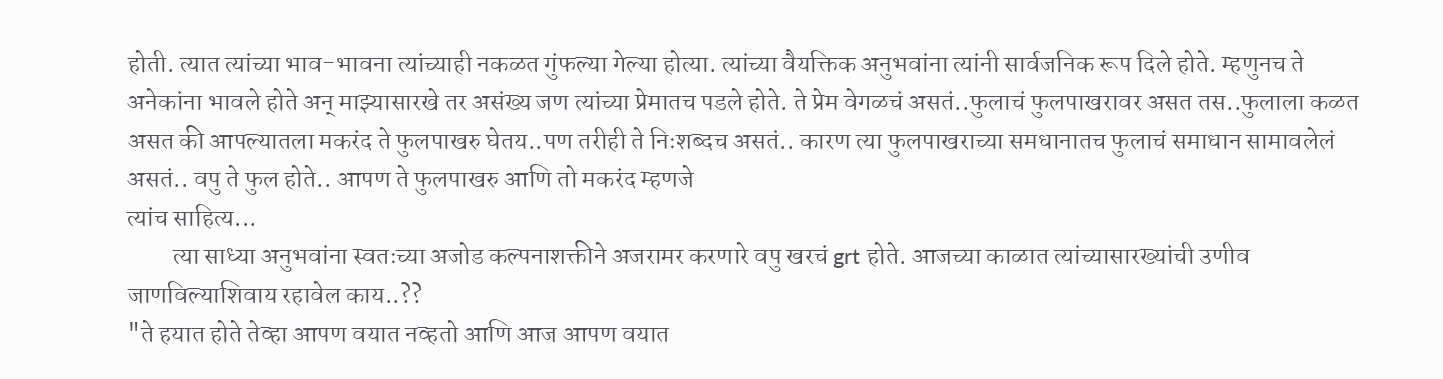होती. त्यात त्यांच्या भाव-भावना त्यांच्याही नकळत गुंफल्या गेल्या होत्या. त्यांच्या वैयक्तिक अनुभवांना त्यांनी सार्वजनिक रूप दिले होते. म्हणुनच ते अनेकांना भावले होते अन् माझ्यासारखे तर असंख्य जण त्यांच्या प्रेमातच पडले होते. ते प्रेम वेगळचं असतं..फुलाचं फुलपाखरावर असत तस..फुलाला कळत असत की आपल्यातला मकरंद ते फुलपाखरु घेतय..पण तरीही ते निःशब्दच असतं.. कारण त्या फुलपाखराच्या समधानातच फुलाचं समाधान सामावलेलं असतं.. वपु ते फुल होते.. आपण ते फुलपाखरु आणि तो मकरंद म्हणजे
त्यांच साहित्य...
         त्या साध्या अनुभवांना स्वतःच्या अजोड कल्पनाशक्तीने अजरामर करणारे वपु खरचं grt होते. आजच्या काळात त्यांच्यासारख्यांची उणीव जाणविल्याशिवाय रहावेल काय..??
"ते हयात होते तेव्हा आपण वयात नव्हतो आणि आज आपण वयात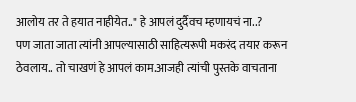आलोय तर ते हयात नाहीयेत.." हे आपलं दुर्दैवच म्हणायचं ना..?
पण जाता जाता त्यांनी आपल्यासाठी साहित्यरूपी मकरंद तयार करून ठेवलाय.. तो चाखणं हे आपलं काम.आजही त्यांची पुस्तके वाचताना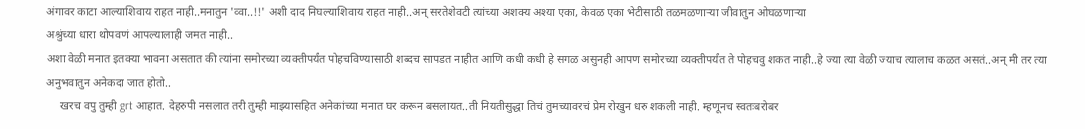अंगावर काटा आल्याशिवाय राहत नाही..मनातुन 'व्वा..!!' अशी दाद निघल्याशिवाय राहत नाही..अन् सरतेशेवटी त्यांच्या अशक्य अश्या एका, केवळ एका भेटीसाठी तळमळणाऱ्या जीवातुन ओघळणाऱ्या
अश्रुंच्या धारा थोपवणं आपल्यालाही जमत नाही..
अशा वेळी मनात इतक्या भावना असतात की त्यांना समोरच्या व्यक्तीपर्यंत पोहचविण्यासाठी शब्दच सापडत नाहीत आणि कधी कधी हे सगळ असुनही आपण समोरच्या व्यक्तीपर्यंत ते पोहचवु शकत नाही..हे ज्या त्या वेळी ज्याच त्यालाच कळत असतं..अन् मी तर त्या अनुभवातुन अनेकदा जात होतो..
     खरच वपु तुम्ही grt आहात. देहरुपी नसलात तरी तुम्ही माझ्यासहित अनेकांच्या मनात घर करून बसलायत..ती नियतीसुद्धा तिचं तुमच्यावरचं प्रेम रोखुन धरु शकली नाही. म्हणूनच स्वतःबरोबर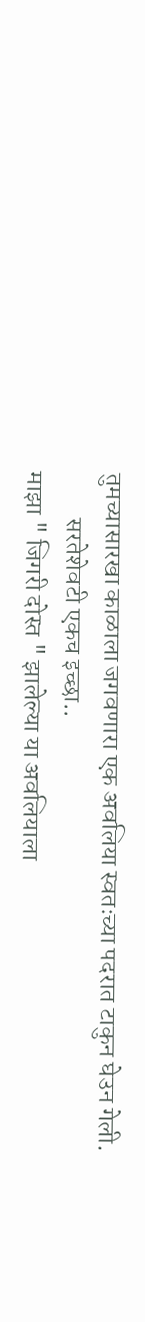तुमच्यासारखा काळाला जगवणारा एक अवलिया स्वतःच्या पदरात टाकुन घेउन गेली.
         सरतेशेवटी एकच इच्छा..
माझा " जिगरी दोस्त " झालेल्या या अवलियाला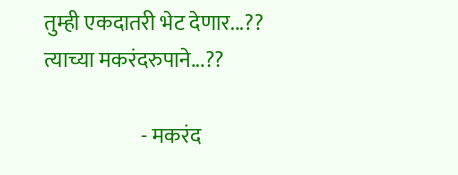तुम्ही एकदातरी भेट देणार...??
त्याच्या मकरंदरुपाने...??

                       - मकरंद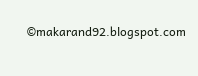©makarand92.blogspot.com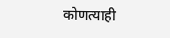कोणत्याही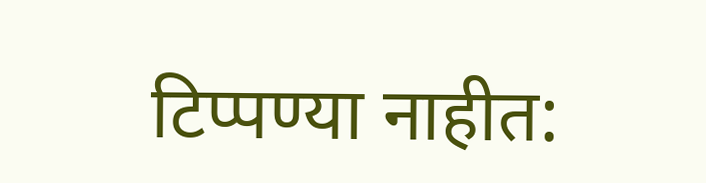टिप्पण्‍या नाहीत: